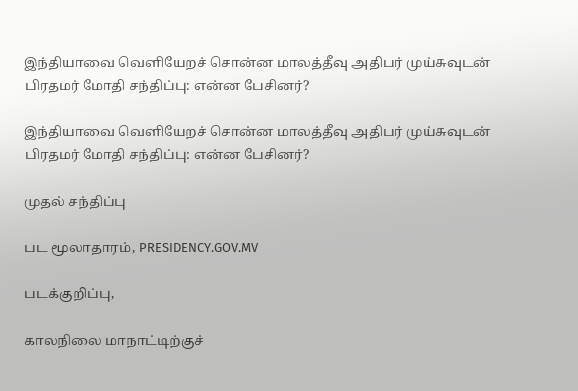இந்தியாவை வெளியேறச் சொன்ன மாலத்தீவு அதிபர் முய்சுவுடன் பிரதமர் மோதி சந்திப்பு: என்ன பேசினர்?

இந்தியாவை வெளியேறச் சொன்ன மாலத்தீவு அதிபர் முய்சுவுடன் பிரதமர் மோதி சந்திப்பு: என்ன பேசினர்?

முதல் சந்திப்பு

பட மூலாதாரம், PRESIDENCY.GOV.MV

படக்குறிப்பு,

காலநிலை மாநாட்டிற்குச்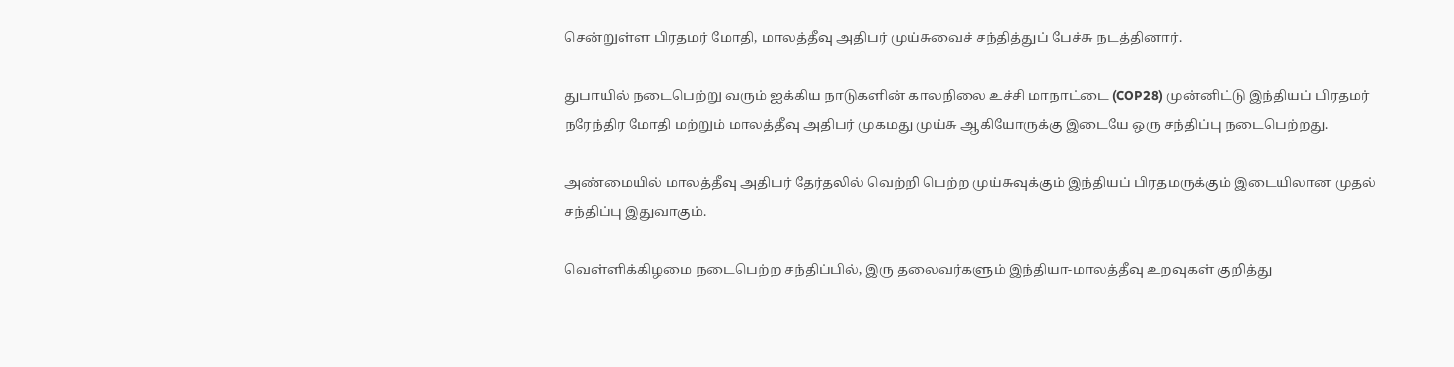சென்றுள்ள பிரதமர் மோதி, மாலத்தீவு அதிபர் முய்சுவைச் சந்தித்துப் பேச்சு நடத்தினார்.

துபாயில் நடைபெற்று வரும் ஐக்கிய நாடுகளின் காலநிலை உச்சி மாநாட்டை (COP28) முன்னிட்டு இந்தியப் பிரதமர் நரேந்திர மோதி மற்றும் மாலத்தீவு அதிபர் முகமது முய்சு ஆகியோருக்கு இடையே ஒரு சந்திப்பு நடைபெற்றது.

அண்மையில் மாலத்தீவு அதிபர் தேர்தலில் வெற்றி பெற்ற முய்சுவுக்கும் இந்தியப் பிரதமருக்கும் இடையிலான முதல் சந்திப்பு இதுவாகும்.

வெள்ளிக்கிழமை நடைபெற்ற சந்திப்பில், இரு தலைவர்களும் இந்தியா-மாலத்தீவு உறவுகள் குறித்து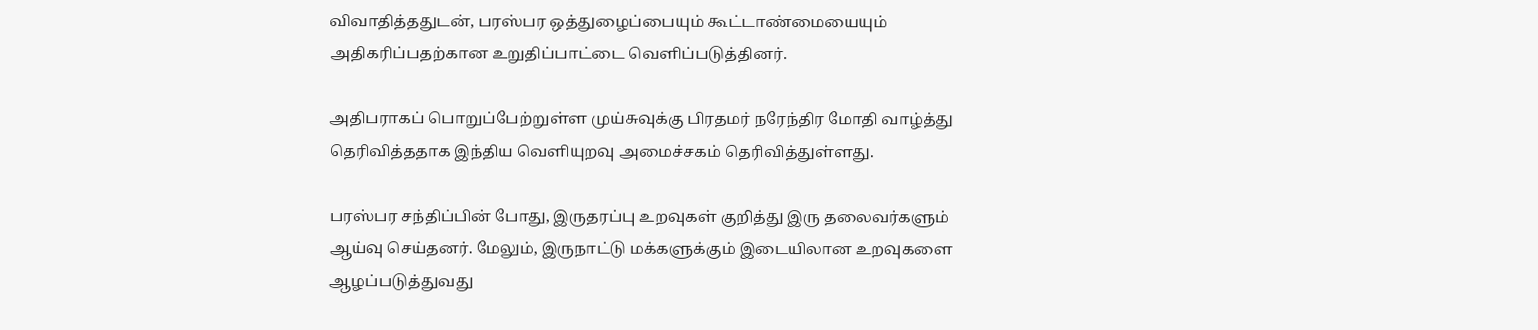விவாதித்ததுடன், பரஸ்பர ஒத்துழைப்பையும் கூட்டாண்மையையும் அதிகரிப்பதற்கான உறுதிப்பாட்டை வெளிப்படுத்தினர்.

அதிபராகப் பொறுப்பேற்றுள்ள முய்சுவுக்கு பிரதமர் நரேந்திர மோதி வாழ்த்து தெரிவித்ததாக இந்திய வெளியுறவு அமைச்சகம் தெரிவித்துள்ளது.

பரஸ்பர சந்திப்பின் போது, இருதரப்பு உறவுகள் குறித்து இரு தலைவர்களும் ஆய்வு செய்தனர். மேலும், இருநாட்டு மக்களுக்கும் இடையிலான உறவுகளை ஆழப்படுத்துவது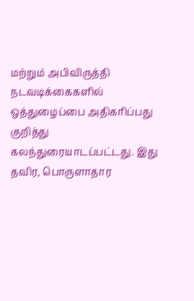மற்றும் அபிவிருத்தி நடவடிக்கைகளில் ஒத்துழைப்பை அதிகரிப்பது குறித்து கலந்துரையாடப்பட்டது. இது தவிர, பொருளாதார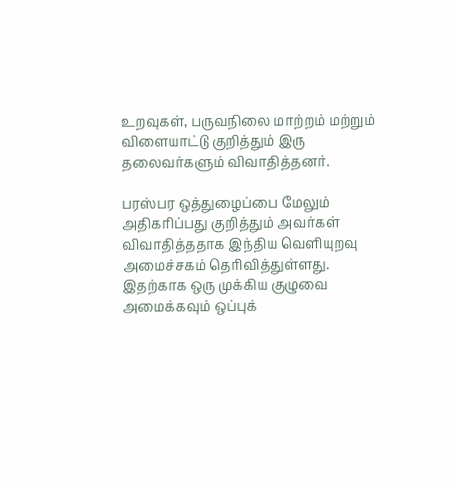உறவுகள், பருவநிலை மாற்றம் மற்றும் விளையாட்டு குறித்தும் இரு தலைவர்களும் விவாதித்தனர்.

பரஸ்பர ஒத்துழைப்பை மேலும் அதிகரிப்பது குறித்தும் அவர்கள் விவாதித்ததாக இந்திய வெளியுறவு அமைச்சகம் தெரிவித்துள்ளது. இதற்காக ஒரு முக்கிய குழுவை அமைக்கவும் ஒப்புக்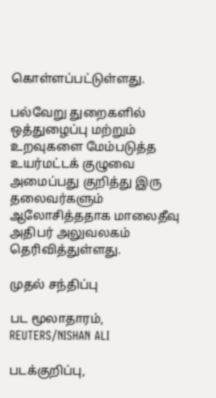கொள்ளப்பட்டுள்ளது.

பல்வேறு துறைகளில் ஒத்துழைப்பு மற்றும் உறவுகளை மேம்படுத்த உயர்மட்டக் குழுவை அமைப்பது குறித்து இரு தலைவர்களும் ஆலோசித்ததாக மாலைதீவு அதிபர் அலுவலகம் தெரிவித்துள்ளது.

முதல் சந்திப்பு

பட மூலாதாரம், REUTERS/NISHAN ALI

படக்குறிப்பு,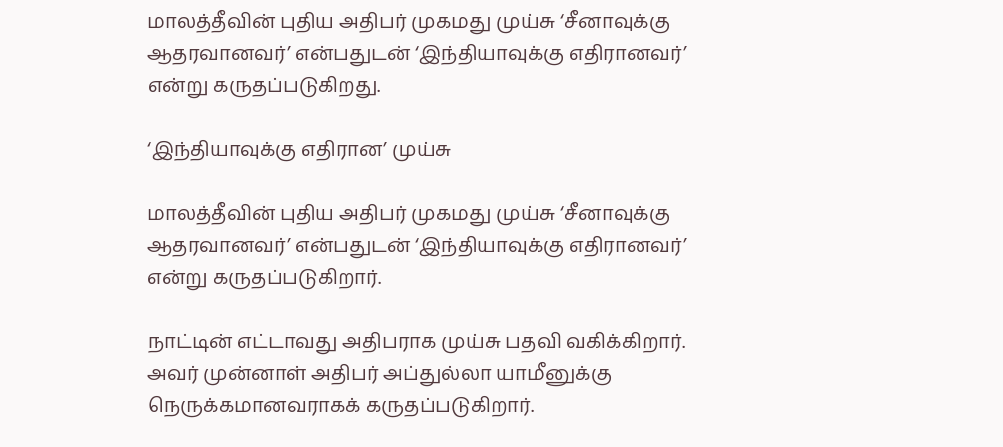மாலத்தீவின் புதிய அதிபர் முகமது முய்சு ‘சீனாவுக்கு ஆதரவானவர்’ என்பதுடன் ‘இந்தியாவுக்கு எதிரானவர்’ என்று கருதப்படுகிறது.

‘இந்தியாவுக்கு எதிரான’ முய்சு

மாலத்தீவின் புதிய அதிபர் முகமது முய்சு ‘சீனாவுக்கு ஆதரவானவர்’ என்பதுடன் ‘இந்தியாவுக்கு எதிரானவர்’ என்று கருதப்படுகிறார்.

நாட்டின் எட்டாவது அதிபராக முய்சு பதவி வகிக்கிறார். அவர் முன்னாள் அதிபர் அப்துல்லா யாமீனுக்கு நெருக்கமானவராகக் கருதப்படுகிறார்.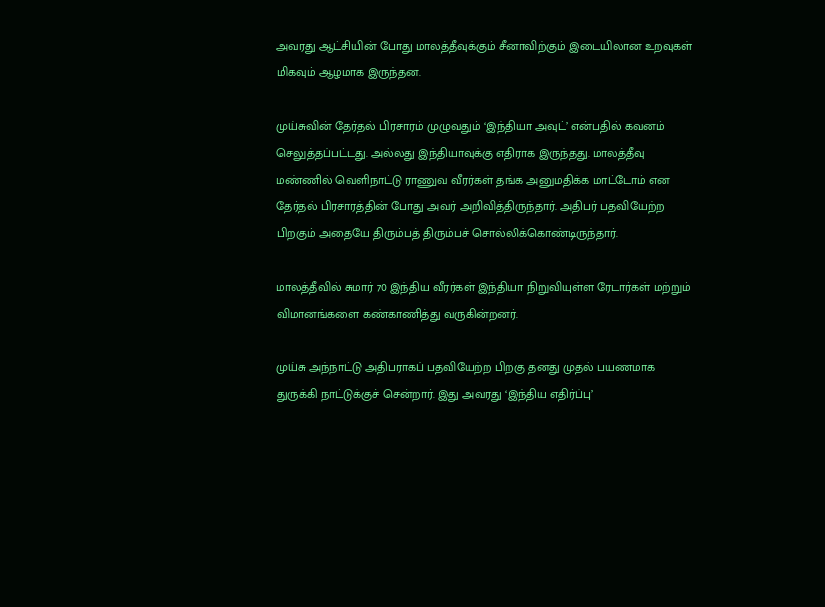அவரது ஆட்சியின் போது மாலத்தீவுக்கும் சீனாவிற்கும் இடையிலான உறவுகள் மிகவும் ஆழமாக இருந்தன.

முய்சுவின் தேர்தல் பிரசாரம் முழுவதும் ‘இந்தியா அவுட்’ என்பதில் கவனம் செலுத்தப்பட்டது. அல்லது இந்தியாவுக்கு எதிராக இருந்தது. மாலத்தீவு மண்ணில் வெளிநாட்டு ராணுவ வீரர்கள் தங்க அனுமதிக்க மாட்டோம் என தேர்தல் பிரசாரத்தின் போது அவர் அறிவித்திருந்தார். அதிபர் பதவியேற்ற பிறகும் அதையே திரும்பத் திரும்பச் சொல்லிக்கொண்டிருந்தார்.

மாலத்தீவில் சுமார் 70 இந்திய வீரர்கள் இந்தியா நிறுவியுள்ள ரேடார்கள் மற்றும் விமானங்களை கண்காணித்து வருகின்றனர்.

முய்சு அந்நாட்டு அதிபராகப் பதவியேற்ற பிறகு தனது முதல் பயணமாக துருக்கி நாட்டுக்குச் சென்றார். இது அவரது ‘இந்திய எதிர்ப்பு’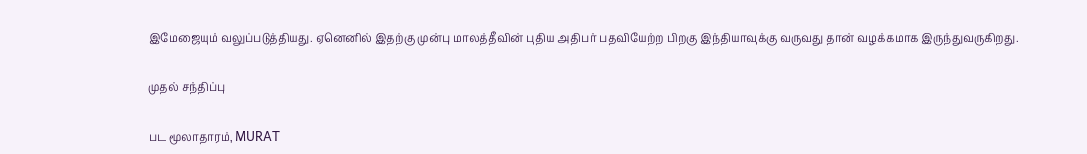இமேஜையும் வலுப்படுத்தியது. ஏனெனில் இதற்கு முன்பு மாலத்தீவின் புதிய அதிபர் பதவியேற்ற பிறகு இந்தியாவுக்கு வருவது தான் வழக்கமாக இருந்துவருகிறது.

முதல் சந்திப்பு

பட மூலாதாரம், MURAT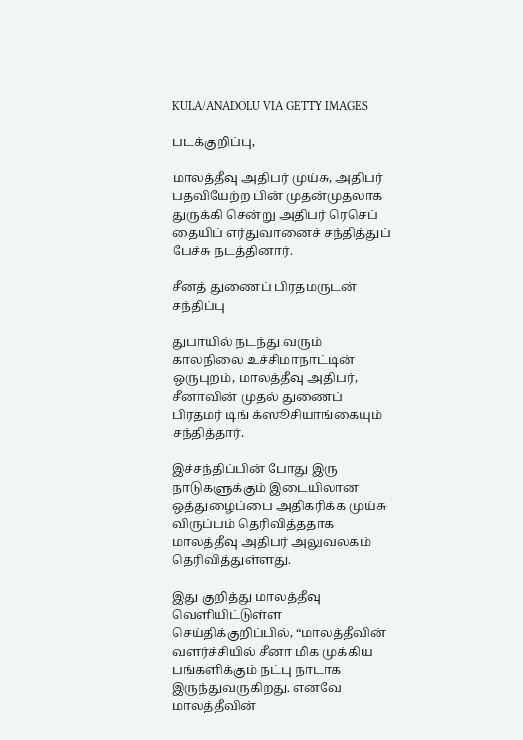KULA/ANADOLU VIA GETTY IMAGES

படக்குறிப்பு,

மாலத்தீவு அதிபர் முய்சு, அதிபர் பதவியேற்ற பின் முதன்முதலாக துருக்கி சென்று அதிபர் ரெசெப் தையிப் எர்துவானைச் சந்தித்துப் பேச்சு நடத்தினார்.

சீனத் துணைப் பிரதமருடன் சந்திப்பு

துபாயில் நடந்து வரும் காலநிலை உச்சிமாநாட்டின் ஒருபுறம், மாலத்தீவு அதிபர், சீனாவின் முதல் துணைப் பிரதமர் டிங் க்ஸூசியாங்கையும் சந்தித்தார்.

இச்சந்திப்பின் போது இரு நாடுகளுக்கும் இடையிலான ஒத்துழைப்பை அதிகரிக்க முய்சு விருப்பம் தெரிவித்ததாக மாலத்தீவு அதிபர் அலுவலகம் தெரிவித்துள்ளது.

இது குறித்து மாலத்தீவு வெளியிட்டுள்ள செய்திக்குறிப்பில், “மாலத்தீவின் வளர்ச்சியில் சீனா மிக முக்கிய பங்களிக்கும் நட்பு நாடாக இருந்துவருகிறது. எனவே மாலத்தீவின்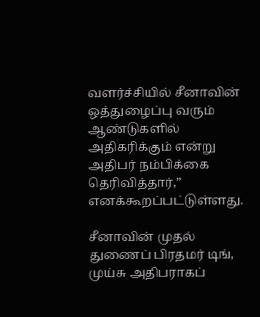வளர்ச்சியில் சீனாவின் ஒத்துழைப்பு வரும் ஆண்டுகளில் அதிகரிக்கும் என்று அதிபர் நம்பிக்கை தெரிவித்தார்,” எனக்கூறப்பட்டுள்ளது.

சீனாவின் முதல் துணைப் பிரதமர் டிங், முய்சு அதிபராகப்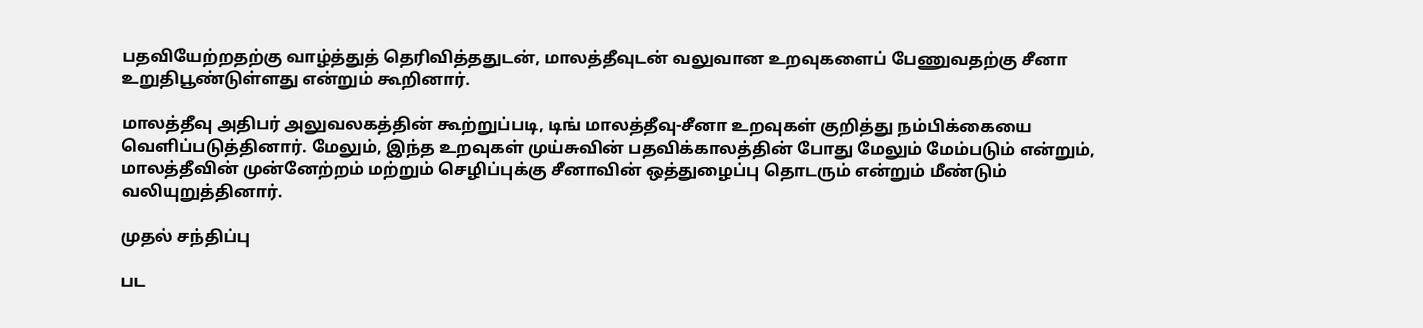பதவியேற்றதற்கு வாழ்த்துத் தெரிவித்ததுடன், மாலத்தீவுடன் வலுவான உறவுகளைப் பேணுவதற்கு சீனா உறுதிபூண்டுள்ளது என்றும் கூறினார்.

மாலத்தீவு அதிபர் அலுவலகத்தின் கூற்றுப்படி, டிங் மாலத்தீவு-சீனா உறவுகள் குறித்து நம்பிக்கையை வெளிப்படுத்தினார். மேலும், இந்த உறவுகள் முய்சுவின் பதவிக்காலத்தின் போது மேலும் மேம்படும் என்றும், மாலத்தீவின் முன்னேற்றம் மற்றும் செழிப்புக்கு சீனாவின் ஒத்துழைப்பு தொடரும் என்றும் மீண்டும் வலியுறுத்தினார்.

முதல் சந்திப்பு

பட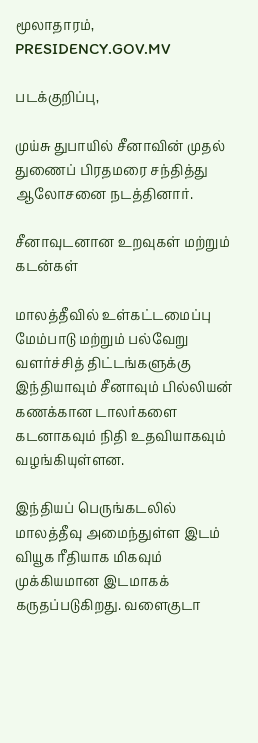மூலாதாரம், PRESIDENCY.GOV.MV

படக்குறிப்பு,

முய்சு துபாயில் சீனாவின் முதல் துணைப் பிரதமரை சந்தித்து ஆலோசனை நடத்தினார்.

சீனாவுடனான உறவுகள் மற்றும் கடன்கள்

மாலத்தீவில் உள்கட்டமைப்பு மேம்பாடு மற்றும் பல்வேறு வளர்ச்சித் திட்டங்களுக்கு இந்தியாவும் சீனாவும் பில்லியன் கணக்கான டாலர்களை கடனாகவும் நிதி உதவியாகவும் வழங்கியுள்ளன.

இந்தியப் பெருங்கடலில் மாலத்தீவு அமைந்துள்ள இடம் வியூக ரீதியாக மிகவும் முக்கியமான இடமாகக் கருதப்படுகிறது. வளைகுடா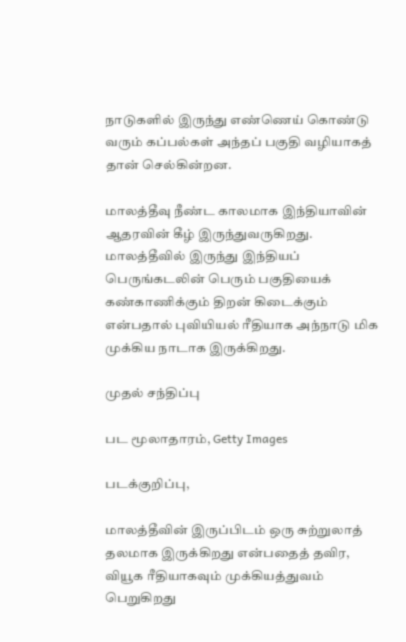நாடுகளில் இருந்து எண்ணெய் கொண்டு வரும் கப்பல்கள் அந்தப் பகுதி வழியாகத் தான் செல்கின்றன.

மாலத்தீவு நீண்ட காலமாக இந்தியாவின் ஆதரவின் கீழ் இருந்துவருகிறது. மாலத்தீவில் இருந்து இந்தியப் பெருங்கடலின் பெரும் பகுதியைக் கண்காணிக்கும் திறன் கிடைக்கும் என்பதால் புவியியல் ரீதியாக அந்நாடு மிக முக்கிய நாடாக இருக்கிறது.

முதல் சந்திப்பு

பட மூலாதாரம், Getty Images

படக்குறிப்பு,

மாலத்தீவின் இருப்பிடம் ஒரு சுற்றுலாத் தலமாக இருக்கிறது என்பதைத் தவிர, வியூக ரீதியாகவும் முக்கியத்துவம் பெறுகிறது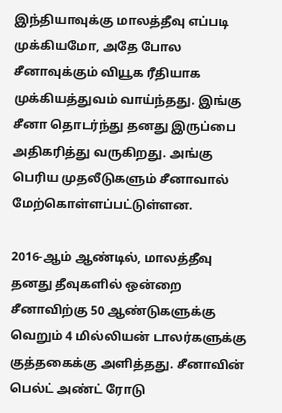இந்தியாவுக்கு மாலத்தீவு எப்படி முக்கியமோ, அதே போல சீனாவுக்கும் வியூக ரீதியாக முக்கியத்துவம் வாய்ந்தது. இங்கு சீனா தொடர்ந்து தனது இருப்பை அதிகரித்து வருகிறது. அங்கு பெரிய முதலீடுகளும் சீனாவால் மேற்கொள்ளப்பட்டுள்ளன.

2016-ஆம் ஆண்டில், மாலத்தீவு தனது தீவுகளில் ஒன்றை சீனாவிற்கு 50 ஆண்டுகளுக்கு வெறும் 4 மில்லியன் டாலர்களுக்கு குத்தகைக்கு அளித்தது. சீனாவின் பெல்ட் அண்ட் ரோடு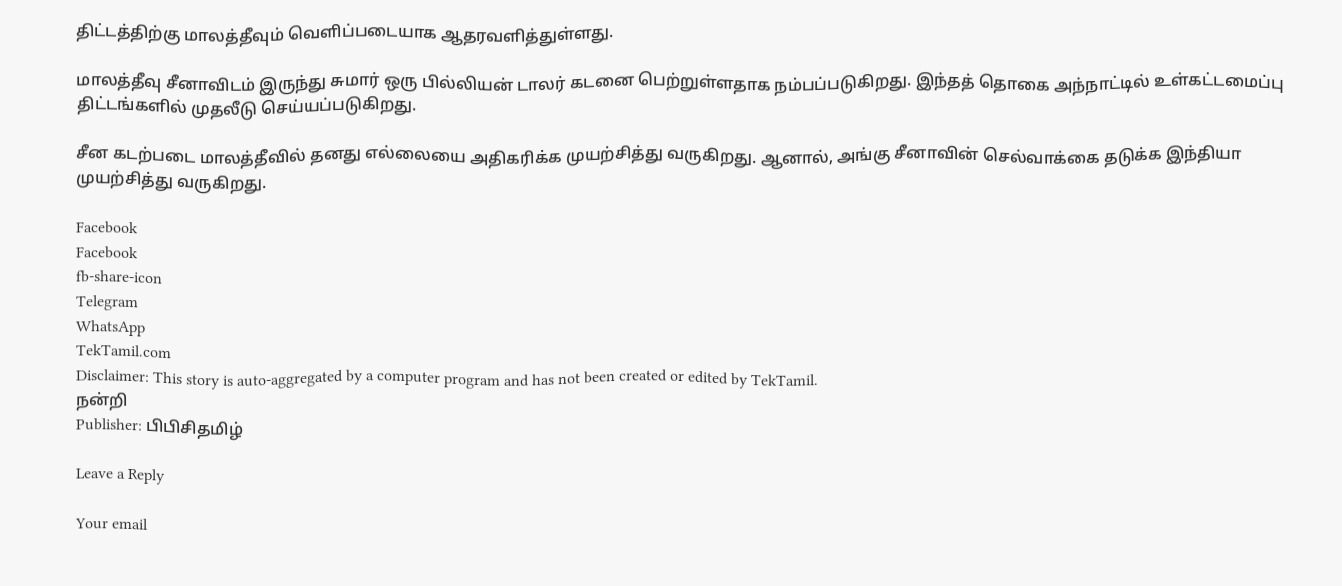திட்டத்திற்கு மாலத்தீவும் வெளிப்படையாக ஆதரவளித்துள்ளது.

மாலத்தீவு சீனாவிடம் இருந்து சுமார் ஒரு பில்லியன் டாலர் கடனை பெற்றுள்ளதாக நம்பப்படுகிறது. இந்தத் தொகை அந்நாட்டில் உள்கட்டமைப்பு திட்டங்களில் முதலீடு செய்யப்படுகிறது.

சீன கடற்படை மாலத்தீவில் தனது எல்லையை அதிகரிக்க முயற்சித்து வருகிறது. ஆனால், அங்கு சீனாவின் செல்வாக்கை தடுக்க இந்தியா முயற்சித்து வருகிறது.

Facebook
Facebook
fb-share-icon
Telegram
WhatsApp
TekTamil.com
Disclaimer: This story is auto-aggregated by a computer program and has not been created or edited by TekTamil.
நன்றி
Publisher: பிபிசிதமிழ்

Leave a Reply

Your email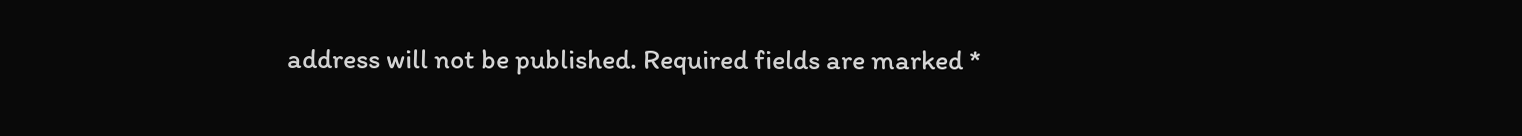address will not be published. Required fields are marked *